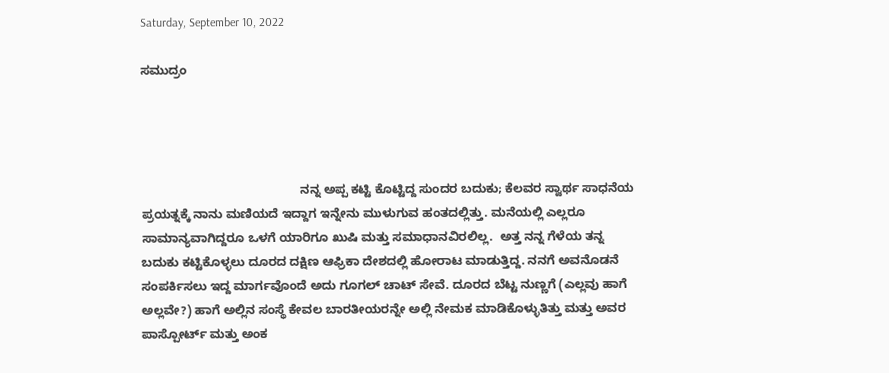Saturday, September 10, 2022

ಸಮುದ್ರಂ




                                              ನನ್ನ ಅಪ್ಪ ಕಟ್ಟಿ ಕೊಟ್ಟಿದ್ದ ಸುಂದರ ಬದುಕು; ಕೆಲವರ ಸ್ವಾರ್ಥ ಸಾಧನೆಯ  ಪ್ರಯತ್ನಕ್ಕೆ ನಾನು ಮಣಿಯದೆ ಇದ್ದಾಗ ಇನ್ನೇನು ಮುಳುಗುವ ಹಂತದಲ್ಲಿತ್ತು. ಮನೆಯಲ್ಲಿ ಎಲ್ಲರೂ ಸಾಮಾನ್ಯವಾಗಿದ್ದರೂ ಒಳಗೆ ಯಾರಿಗೂ ಖುಷಿ ಮತ್ತು ಸಮಾಧಾನವಿರಲಿಲ್ಲ.  ಅತ್ತ ನನ್ನ ಗೆಳೆಯ ತನ್ನ ಬದುಕು ಕಟ್ಟಿಕೊಳ್ಳಲು ದೂರದ ದಕ್ಷಿಣ ಆಫ್ರಿಕಾ ದೇಶದಲ್ಲಿ ಹೋರಾಟ ಮಾಡುತ್ತಿದ್ದ. ನನಗೆ ಅವನೊಡನೆ ಸಂಪರ್ಕಿಸಲು ಇದ್ದ ಮಾರ್ಗವೊಂದೆ ಅದು ಗೂಗಲ್ ಚಾಟ್ ಸೇವೆ. ದೂರದ ಬೆಟ್ಟ ನುಣ್ಣಗೆ (ಎಲ್ಲವು ಹಾಗೆ ಅಲ್ಲವೇ?) ಹಾಗೆ ಅಲ್ಲಿನ ಸಂಸ್ಥೆ ಕೇವಲ ಬಾರತೀಯರನ್ನೇ ಅಲ್ಲಿ ನೇಮಕ ಮಾಡಿಕೊಳ್ಳುತಿತ್ತು ಮತ್ತು ಅವರ ಪಾಸ್ಪೋರ್ಟ್ ಮತ್ತು ಅಂಕ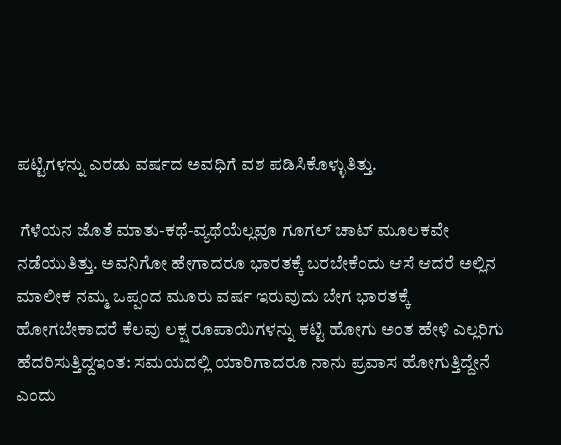ಪಟ್ಟಿಗಳನ್ನು ಎರಡು ವರ್ಷದ ಅವಧಿಗೆ ವಶ ಪಡಿಸಿಕೊಳ್ಳುತಿತ್ತು.

 ಗೆಳೆಯನ ಜೊತೆ ಮಾತು-ಕಥೆ-ವ್ಯಥೆಯೆಲ್ಲವೂ ಗೂಗಲ್ ಚಾಟ್ ಮೂಲಕವೇ ನಡೆಯುತಿತ್ತು. ಅವನಿಗೋ ಹೇಗಾದರೂ ಭಾರತಕ್ಕೆ ಬರಬೇಕೆಂದು ಆಸೆ ಆದರೆ ಅಲ್ಲಿನ ಮಾಲೀಕ ನಮ್ಮ ಒಪ್ಪಂದ ಮೂರು ವರ್ಷ ಇರುವುದು ಬೇಗ ಭಾರತಕ್ಕೆ  ಹೋಗಬೇಕಾದರೆ ಕೆಲವು ಲಕ್ಷ ರೂಪಾಯಿಗಳನ್ನು ಕಟ್ಟಿ ಹೋಗು ಅಂತ ಹೇಳಿ ಎಲ್ಲರಿಗು ಹೆದರಿಸುತ್ತಿದ್ದಇಂತ: ಸಮಯದಲ್ಲಿ ಯಾರಿಗಾದರೂ ನಾನು ಪ್ರವಾಸ ಹೋಗುತ್ತಿದ್ದೇನೆ ಎಂದು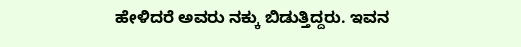ಹೇಳಿದರೆ ಅವರು ನಕ್ಕು ಬಿಡುತ್ತಿದ್ದರು. ಇವನ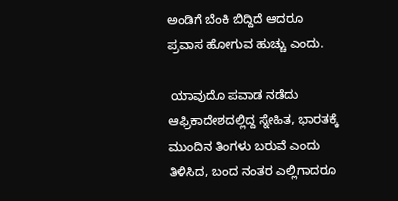ಅಂಡಿಗೆ ಬೆಂಕಿ ಬಿದ್ದಿದೆ ಆದರೂ  ಪ್ರವಾಸ ಹೋಗುವ ಹುಚ್ಚು ಎಂದು.

 ಯಾವುದೊ ಪವಾಡ ನಡೆದು ಆಫ್ರಿಕಾದೇಶದಲ್ಲಿದ್ದ ಸ್ನೇಹಿತ, ಭಾರತಕ್ಕೆ ಮುಂದಿನ ತಿಂಗಳು ಬರುವೆ ಎಂದು ತಿಳಿಸಿದ, ಬಂದ ನಂತರ ಎಲ್ಲಿಗಾದರೂ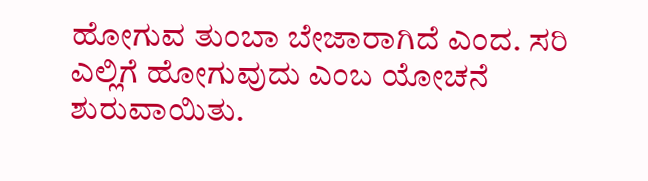ಹೋಗುವ ತುಂಬಾ ಬೇಜಾರಾಗಿದೆ ಎಂದ. ಸರಿ ಎಲ್ಲಿಗೆ ಹೋಗುವುದು ಎಂಬ ಯೋಚನೆ ಶುರುವಾಯಿತು.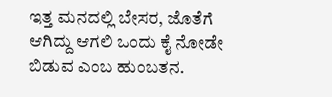ಇತ್ತ ಮನದಲ್ಲಿ ಬೇಸರ, ಜೊತೆಗೆ ಆಗಿದ್ದು ಆಗಲಿ ಒಂದು ಕೈ ನೋಡೇ ಬಿಡುವ ಎಂಬ ಹುಂಬತನ.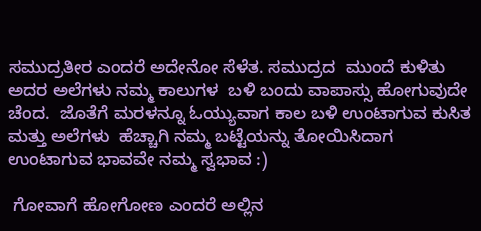ಸಮುದ್ರತೀರ ಎಂದರೆ ಅದೇನೋ ಸೆಳೆತ. ಸಮುದ್ರದ  ಮುಂದೆ ಕುಳಿತು ಅದರ ಅಲೆಗಳು ನಮ್ಮ ಕಾಲುಗಳ  ಬಳಿ ಬಂದು ವಾಪಾಸ್ಸು ಹೋಗುವುದೇ ಚೆಂದ.  ಜೊತೆಗೆ ಮರಳನ್ನೂ ಓಯ್ಯುವಾಗ ಕಾಲ ಬಳಿ ಉಂಟಾಗುವ ಕುಸಿತ ಮತ್ತು ಅಲೆಗಳು  ಹೆಚ್ಚಾಗಿ ನಮ್ಮ ಬಟ್ಟೆಯನ್ನು ತೋಯಿಸಿದಾಗ ಉಂಟಾಗುವ ಭಾವವೇ ನಮ್ಮ ಸ್ವಭಾವ :)

 ಗೋವಾಗೆ ಹೋಗೋಣ ಎಂದರೆ ಅಲ್ಲಿನ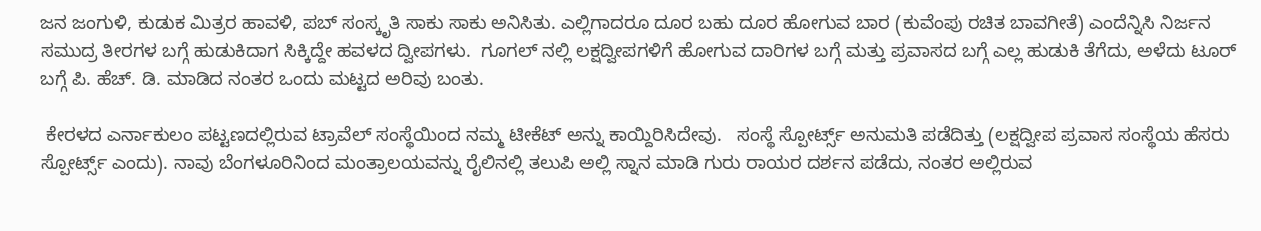ಜನ ಜಂಗುಳಿ, ಕುಡುಕ ಮಿತ್ರರ ಹಾವಳಿ, ಪಬ್ ಸಂಸ್ಕೃತಿ ಸಾಕು ಸಾಕು ಅನಿಸಿತು. ಎಲ್ಲಿಗಾದರೂ ದೂರ ಬಹು ದೂರ ಹೋಗುವ ಬಾರ (ಕುವೆಂಪು ರಚಿತ ಬಾವಗೀತೆ) ಎಂದೆನ್ನಿಸಿ ನಿರ್ಜನ ಸಮುದ್ರ ತೀರಗಳ ಬಗ್ಗೆ ಹುಡುಕಿದಾಗ ಸಿಕ್ಕಿದ್ದೇ ಹವಳದ ದ್ವೀಪಗಳು.  ಗೂಗಲ್ ನಲ್ಲಿ ಲಕ್ಷದ್ವೀಪಗಳಿಗೆ ಹೋಗುವ ದಾರಿಗಳ ಬಗ್ಗೆ ಮತ್ತು ಪ್ರವಾಸದ ಬಗ್ಗೆ ಎಲ್ಲ ಹುಡುಕಿ ತೆಗೆದು, ಅಳೆದು ಟೂರ್ ಬಗ್ಗೆ ಪಿ. ಹೆಚ್. ಡಿ. ಮಾಡಿದ ನಂತರ ಒಂದು ಮಟ್ಟದ ಅರಿವು ಬಂತು.

 ಕೇರಳದ ಎರ್ನಾಕುಲಂ ಪಟ್ಟಣದಲ್ಲಿರುವ ಟ್ರಾವೆಲ್ ಸಂಸ್ಥೆಯಿಂದ ನಮ್ಮ ಟೀಕೆಟ್ ಅನ್ನು ಕಾಯ್ದಿರಿಸಿದೇವು.   ಸಂಸ್ಥೆ ಸ್ಪೋರ್ಟ್ಸ್ ಅನುಮತಿ ಪಡೆದಿತ್ತು (ಲಕ್ಷದ್ವೀಪ ಪ್ರವಾಸ ಸಂಸ್ಥೆಯ ಹೆಸರು ಸ್ಪೋರ್ಟ್ಸ್ ಎಂದು). ನಾವು ಬೆಂಗಳೂರಿನಿಂದ ಮಂತ್ರಾಲಯವನ್ನು ರೈಲಿನಲ್ಲಿ ತಲುಪಿ ಅಲ್ಲಿ ಸ್ನಾನ ಮಾಡಿ ಗುರು ರಾಯರ ದರ್ಶನ ಪಡೆದು, ನಂತರ ಅಲ್ಲಿರುವ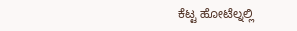ಕೆಟ್ಟ ಹೋಟೆಲ್ನಲ್ಲಿ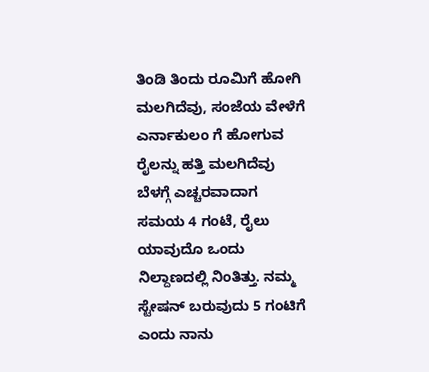ತಿಂಡಿ ತಿಂದು ರೂಮಿಗೆ ಹೋಗಿ ಮಲಗಿದೆವು, ಸಂಜೆಯ ವೇಳೆಗೆ ಎರ್ನಾಕುಲಂ ಗೆ ಹೋಗುವ ರೈಲನ್ನು ಹತ್ತಿ ಮಲಗಿದೆವು ಬೆಳಗ್ಗೆ ಎಚ್ಚರವಾದಾಗ ಸಮಯ 4 ಗಂಟೆ, ರೈಲು ಯಾವುದೊ ಒಂದು ನಿಲ್ದಾಣದಲ್ಲಿ ನಿಂತಿತ್ತು. ನಮ್ಮ ಸ್ಟೇಷನ್ ಬರುವುದು 5 ಗಂಟಿಗೆ ಎಂದು ನಾನು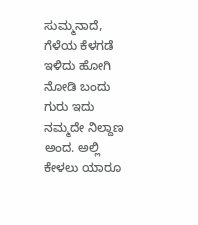ಸುಮ್ಮನಾದೆ, ಗೆಳೆಯ ಕೆಳಗಡೆ ಇಳಿದು ಹೋಗಿ ನೋಡಿ ಬಂದು ಗುರು ಇದು ನಮ್ಮದೇ ನಿಲ್ದಾಣ ಅಂದ. ಅಲ್ಲಿ ಕೇಳಲು ಯಾರೂ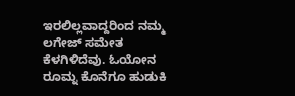ಇರಲಿಲ್ಲವಾದ್ದರಿಂದ ನಮ್ಮ ಲಗೇಜ್ ಸಮೇತ ಕೆಳಗಿಳಿದೆವು. ಓಯೋನ ರೂಮ್ನ ಕೊನೆಗೂ ಹುಡುಕಿ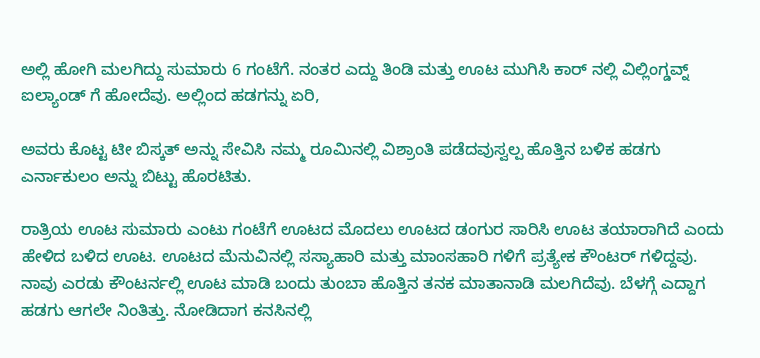ಅಲ್ಲಿ ಹೋಗಿ ಮಲಗಿದ್ದು ಸುಮಾರು 6 ಗಂಟೆಗೆ. ನಂತರ ಎದ್ದು ತಿಂಡಿ ಮತ್ತು ಊಟ ಮುಗಿಸಿ ಕಾರ್ ನಲ್ಲಿ ವಿಲ್ಲಿಂಗ್ಡವ್ನ್ ಐಲ್ಯಾಂಡ್ ಗೆ ಹೋದೆವು. ಅಲ್ಲಿಂದ ಹಡಗನ್ನು ಏರಿ,

ಅವರು ಕೊಟ್ಟ ಟೀ ಬಿಸ್ಕತ್ ಅನ್ನು ಸೇವಿಸಿ ನಮ್ಮ ರೂಮಿನಲ್ಲಿ ವಿಶ್ರಾಂತಿ ಪಡೆದವುಸ್ವಲ್ಪ ಹೊತ್ತಿನ ಬಳಿಕ ಹಡಗು ಎರ್ನಾಕುಲಂ ಅನ್ನು ಬಿಟ್ಟು ಹೊರಟಿತು.

ರಾತ್ರಿಯ ಊಟ ಸುಮಾರು ಎಂಟು ಗಂಟೆಗೆ ಊಟದ ಮೊದಲು ಊಟದ ಡಂಗುರ ಸಾರಿಸಿ ಊಟ ತಯಾರಾಗಿದೆ ಎಂದು ಹೇಳಿದ ಬಳಿದ ಊಟ. ಊಟದ ಮೆನುವಿನಲ್ಲಿ ಸಸ್ಯಾಹಾರಿ ಮತ್ತು ಮಾಂಸಹಾರಿ ಗಳಿಗೆ ಪ್ರತ್ಯೇಕ ಕೌಂಟರ್ ಗಳಿದ್ದವು. ನಾವು ಎರಡು ಕೌಂಟರ್ನಲ್ಲಿ ಊಟ ಮಾಡಿ ಬಂದು ತುಂಬಾ ಹೊತ್ತಿನ ತನಕ ಮಾತಾನಾಡಿ ಮಲಗಿದೆವು. ಬೆಳಗ್ಗೆ ಎದ್ದಾಗ ಹಡಗು ಆಗಲೇ ನಿಂತಿತ್ತು. ನೋಡಿದಾಗ ಕನಸಿನಲ್ಲಿ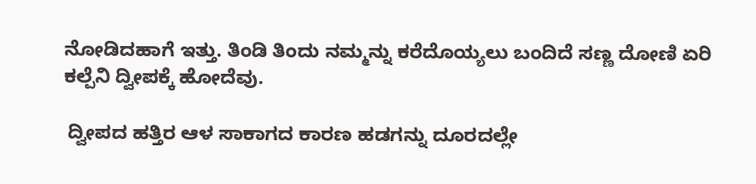ನೋಡಿದಹಾಗೆ ಇತ್ತು. ತಿಂಡಿ ತಿಂದು ನಮ್ಮನ್ನು ಕರೆದೊಯ್ಯಲು ಬಂದಿದೆ ಸಣ್ಣ ದೋಣಿ ಏರಿ ಕಲ್ಪೆನಿ ದ್ವೀಪಕ್ಕೆ ಹೋದೆವು.

 ದ್ವೀಪದ ಹತ್ತಿರ ಆಳ ಸಾಕಾಗದ ಕಾರಣ ಹಡಗನ್ನು ದೂರದಲ್ಲೇ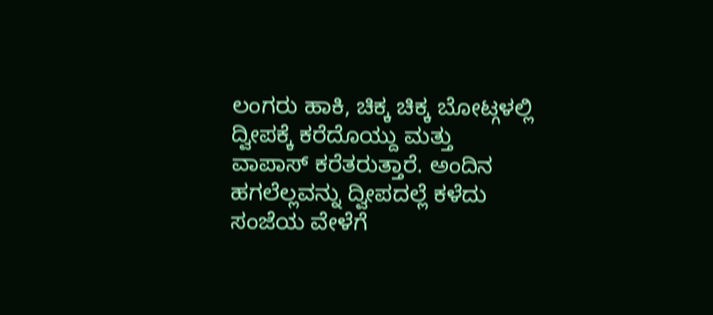ಲಂಗರು ಹಾಕಿ, ಚಿಕ್ಕ ಚಿಕ್ಕ ಬೋಟ್ಗಳಲ್ಲಿ ದ್ವೀಪಕ್ಕೆ ಕರೆದೊಯ್ದು ಮತ್ತು ವಾಪಾಸ್ ಕರೆತರುತ್ತಾರೆ. ಅಂದಿನ ಹಗಲೆಲ್ಲವನ್ನು ದ್ವೀಪದಲ್ಲೆ ಕಳೆದು ಸಂಜೆಯ ವೇಳೆಗೆ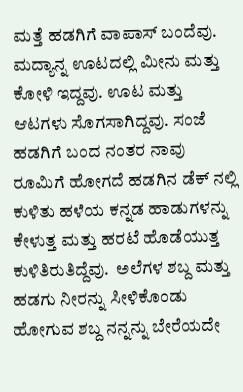ಮತ್ತೆ ಹಡಗಿಗೆ ವಾಪಾಸ್ ಬಂದೆವು. ಮದ್ಯಾನ್ನ ಊಟದಲ್ಲಿ ಮೀನು ಮತ್ತು ಕೋಳಿ ಇದ್ದವು. ಊಟ ಮತ್ತು ಆಟಗಳು ಸೊಗಸಾಗಿದ್ದವು. ಸಂಜೆ ಹಡಗಿಗೆ ಬಂದ ನಂತರ ನಾವು ರೂಮಿಗೆ ಹೋಗದೆ ಹಡಗಿನ ಡೆಕ್ ನಲ್ಲಿ ಕುಳಿತು ಹಳೆಯ ಕನ್ನಡ ಹಾಡುಗಳನ್ನು ಕೇಳುತ್ತ ಮತ್ತು ಹರಟೆ ಹೊಡೆಯುತ್ತ ಕುಳಿತಿರುತಿದ್ದೆವು.  ಅಲೆಗಳ ಶಬ್ದ ಮತ್ತು ಹಡಗು ನೀರನ್ನು ಸೀಳಿಕೊಂಡು ಹೋಗುವ ಶಬ್ದ ನನ್ನನ್ನು ಬೇರೆಯದೇ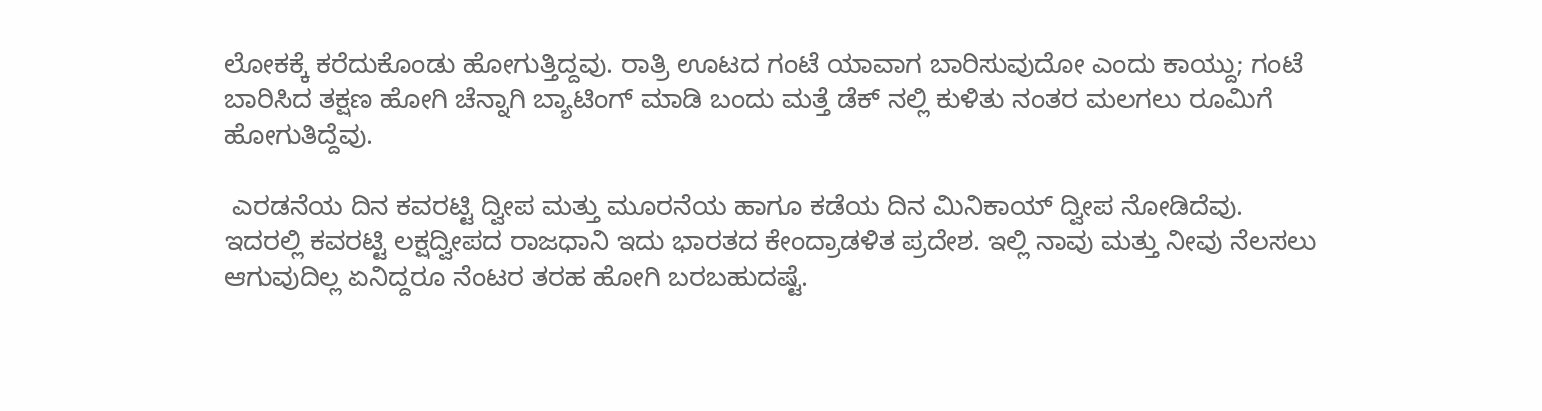ಲೋಕಕ್ಕೆ ಕರೆದುಕೊಂಡು ಹೋಗುತ್ತಿದ್ದವು. ರಾತ್ರಿ ಊಟದ ಗಂಟೆ ಯಾವಾಗ ಬಾರಿಸುವುದೋ ಎಂದು ಕಾಯ್ದು; ಗಂಟೆ ಬಾರಿಸಿದ ತಕ್ಷಣ ಹೋಗಿ ಚೆನ್ನಾಗಿ ಬ್ಯಾಟಿಂಗ್ ಮಾಡಿ ಬಂದು ಮತ್ತೆ ಡೆಕ್ ನಲ್ಲಿ ಕುಳಿತು ನಂತರ ಮಲಗಲು ರೂಮಿಗೆ ಹೋಗುತಿದ್ದೆವು.

 ಎರಡನೆಯ ದಿನ ಕವರಟ್ಟಿ ದ್ವೀಪ ಮತ್ತು ಮೂರನೆಯ ಹಾಗೂ ಕಡೆಯ ದಿನ ಮಿನಿಕಾಯ್ ದ್ವೀಪ ನೋಡಿದೆವು. ಇದರಲ್ಲಿ ಕವರಟ್ಟಿ ಲಕ್ಷದ್ವೀಪದ ರಾಜಧಾನಿ ಇದು ಭಾರತದ ಕೇಂದ್ರಾಡಳಿತ ಪ್ರದೇಶ. ಇಲ್ಲಿ ನಾವು ಮತ್ತು ನೀವು ನೆಲಸಲು ಆಗುವುದಿಲ್ಲ ಏನಿದ್ದರೂ ನೆಂಟರ ತರಹ ಹೋಗಿ ಬರಬಹುದಷ್ಟೆ.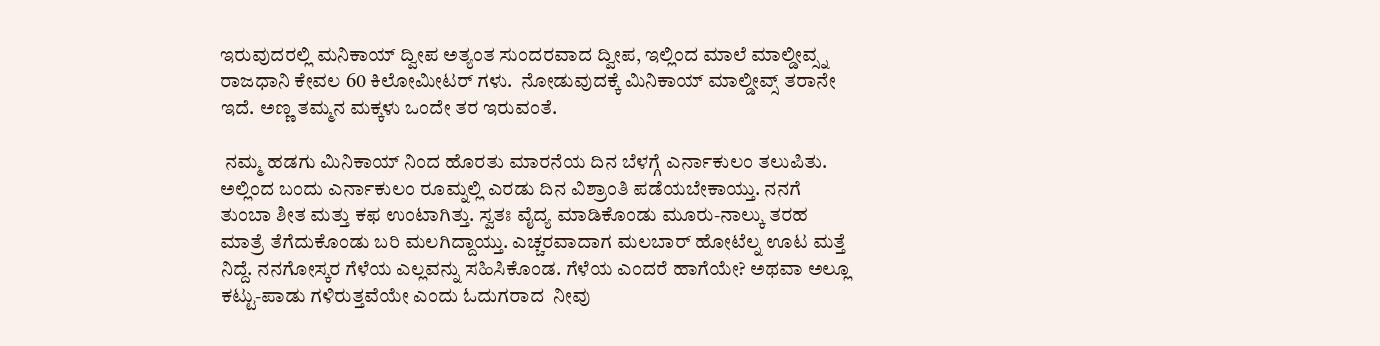ಇರುವುದರಲ್ಲಿ ಮನಿಕಾಯ್ ದ್ವೀಪ ಅತ್ಯಂತ ಸುಂದರವಾದ ದ್ವೀಪ, ಇಲ್ಲಿಂದ ಮಾಲೆ ಮಾಲ್ಡೀವ್ಸ್ನ ರಾಜಧಾನಿ ಕೇವಲ 60 ಕಿಲೋಮೀಟರ್ ಗಳು.  ನೋಡುವುದಕ್ಕೆ ಮಿನಿಕಾಯ್ ಮಾಲ್ಡೀವ್ಸ್ ತರಾನೇ ಇದೆ. ಅಣ್ಣ ತಮ್ಮನ ಮಕ್ಕಳು ಒಂದೇ ತರ ಇರುವಂತೆ.

 ನಮ್ಮ ಹಡಗು ಮಿನಿಕಾಯ್ ನಿಂದ ಹೊರತು ಮಾರನೆಯ ದಿನ ಬೆಳಗ್ಗೆ ಎರ್ನಾಕುಲಂ ತಲುಪಿತು. ಅಲ್ಲಿಂದ ಬಂದು ಎರ್ನಾಕುಲಂ ರೂಮ್ನಲ್ಲಿ ಎರಡು ದಿನ ವಿಶ್ರಾಂತಿ ಪಡೆಯಬೇಕಾಯ್ತು. ನನಗೆ ತುಂಬಾ ಶೀತ ಮತ್ತು ಕಫ ಉಂಟಾಗಿತ್ತು. ಸ್ವತಃ ವೈದ್ಯ ಮಾಡಿಕೊಂಡು ಮೂರು-ನಾಲ್ಕು ತರಹ ಮಾತ್ರೆ ತೆಗೆದುಕೊಂಡು ಬರಿ ಮಲಗಿದ್ದಾಯ್ತು. ಎಚ್ಚರವಾದಾಗ ಮಲಬಾರ್ ಹೋಟೆಲ್ನ ಊಟ ಮತ್ತೆ ನಿದ್ದೆ. ನನಗೋಸ್ಕರ ಗೆಳೆಯ ಎಲ್ಲವನ್ನು ಸಹಿಸಿಕೊಂಡ. ಗೆಳೆಯ ಎಂದರೆ ಹಾಗೆಯೇ? ಅಥವಾ ಅಲ್ಲೂ  ಕಟ್ಟು-ಪಾಡು ಗಳಿರುತ್ತವೆಯೇ ಎಂದು ಓದುಗರಾದ  ನೀವು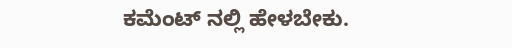ಕಮೆಂಟ್ ನಲ್ಲಿ ಹೇಳಬೇಕು.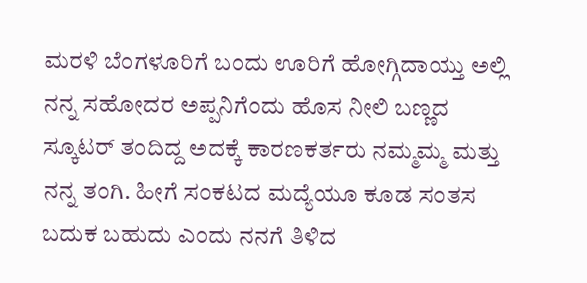ಮರಳಿ ಬೆಂಗಳೂರಿಗೆ ಬಂದು ಊರಿಗೆ ಹೋಗ್ಗಿದಾಯ್ತು ಅಲ್ಲಿ ನನ್ನ ಸಹೋದರ ಅಪ್ಪನಿಗೆಂದು ಹೊಸ ನೀಲಿ ಬಣ್ಣದ ಸ್ಕೂಟರ್ ತಂದಿದ್ದ ಅದಕ್ಕೆ ಕಾರಣಕರ್ತರು ನಮ್ಮಮ್ಮ ಮತ್ತು ನನ್ನ ತಂಗಿ. ಹೀಗೆ ಸಂಕಟದ ಮದ್ಯೆಯೂ ಕೂಡ ಸಂತಸ ಬದುಕ ಬಹುದು ಎಂದು ನನಗೆ ತಿಳಿದ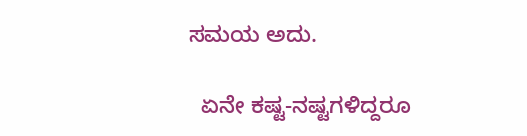ಸಮಯ ಅದು.

  ಏನೇ ಕಷ್ಟ-ನಷ್ಟಗಳಿದ್ದರೂ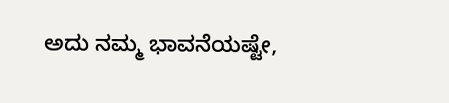ಅದು ನಮ್ಮ ಭಾವನೆಯಷ್ಟೇ,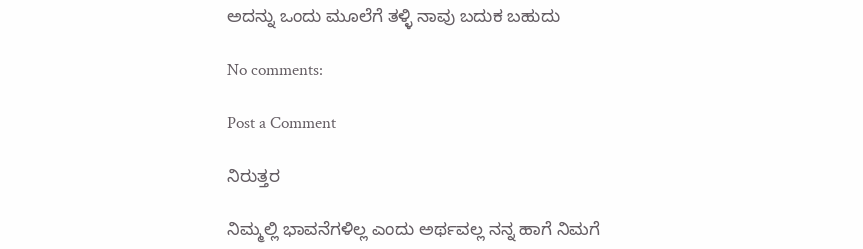ಅದನ್ನು ಒಂದು ಮೂಲೆಗೆ ತಳ್ಳಿ ನಾವು ಬದುಕ ಬಹುದು

No comments:

Post a Comment

ನಿರುತ್ತರ

ನಿಮ್ಮಲ್ಲಿ ಭಾವನೆಗಳಿಲ್ಲ ಎಂದು ಅರ್ಥವಲ್ಲ ನನ್ನ ಹಾಗೆ ನಿಮಗೆ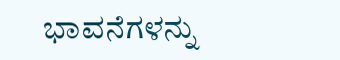ಭಾವನೆಗಳನ್ನು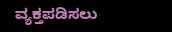ವ್ಯಕ್ತಪಡಿಸಲು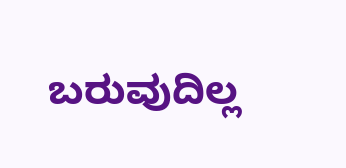ಬರುವುದಿಲ್ಲ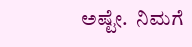ಅಷ್ಟೇ.  ನಿಮಗೆ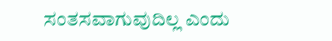ಸಂತಸವಾಗುವುದಿಲ್ಲ ಎಂದು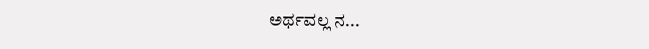ಅರ್ಥವಲ್ಲ ನ...